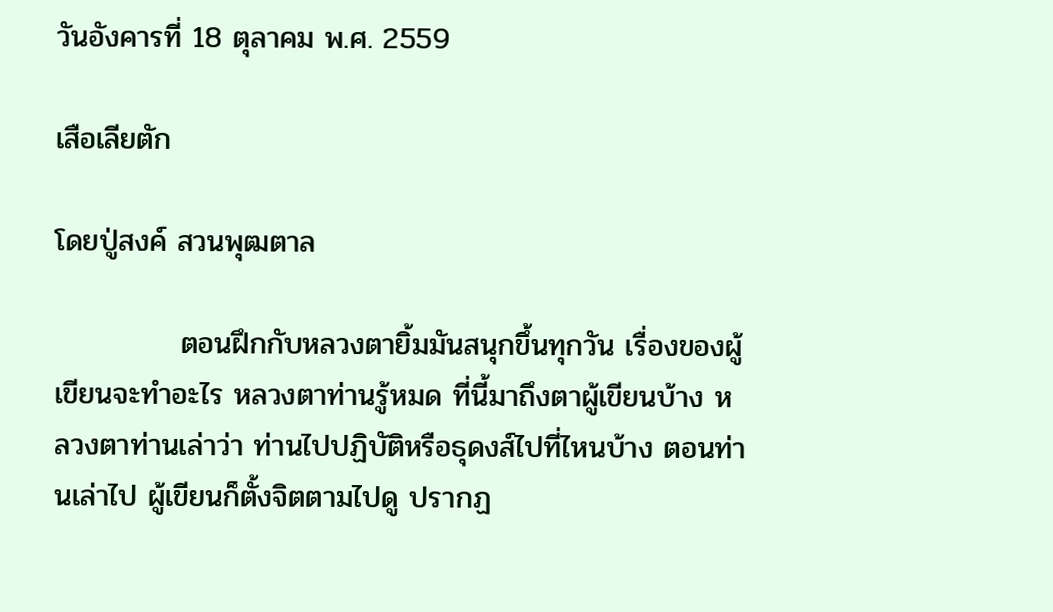วันอังคารที่ 18 ตุลาคม พ.ศ. 2559

เสือเลียตัก

โดยปู่สงค์ สวนพุฒตาล

            ตอนฝึกกับหลวงตายิ้มมันสนุกขึ้นทุกวัน เรื่องของผู้เขียนจะทำอะไร หลวงตาท่านรู้หมด ที่นี้มาถึงตาผู้เขียนบ้าง หลวงตาท่านเล่าว่า ท่านไปปฏิบัติหรือธุดงส์ไปที่ไหนบ้าง ตอนท่านเล่าไป ผู้เขียนก็ตั้งจิตตามไปดู ปรากฏ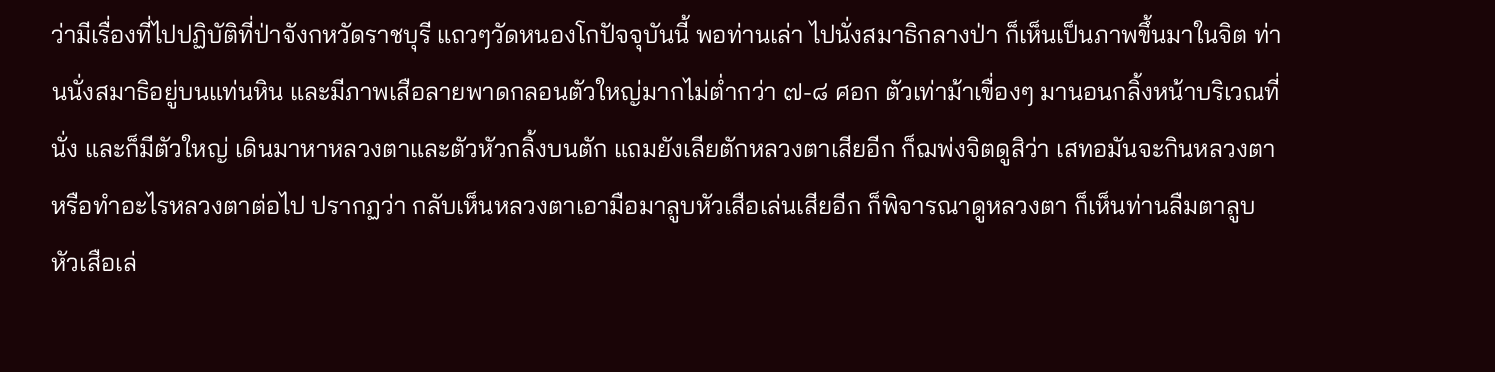ว่ามีเรื่องที่ไปปฏิบัติที่ป่าจังกหวัดราชบุรี แถวๆวัดหนองโกปัจจุบันนี้ พอท่านเล่า ไปนั่งสมาธิกลางป่า ก็เห็นเป็นภาพขึ้นมาในจิต ท่านนั่งสมาธิอยู่บนแท่นหิน และมีภาพเสือลายพาดกลอนตัวใหญ่มากไม่ต่ำกว่า ๗-๘ ศอก ตัวเท่าม้าเขื่องๆ มานอนกลิ้งหน้าบริเวณที่นั่ง และก็มีตัวใหญ่ เดินมาหาหลวงตาและตัวหัวกลิ้งบนตัก แถมยังเลียตักหลวงตาเสียอีก ก็ฌพ่งจิตดูสิว่า เสทอมันจะกินหลวงตาหรือทำอะไรหลวงตาต่อไป ปรากฏว่า กลับเห็นหลวงตาเอามือมาลูบหัวเสือเล่นเสียอีก ก็พิจารณาดูหลวงตา ก็เห็นท่านลืมตาลูบหัวเสือเล่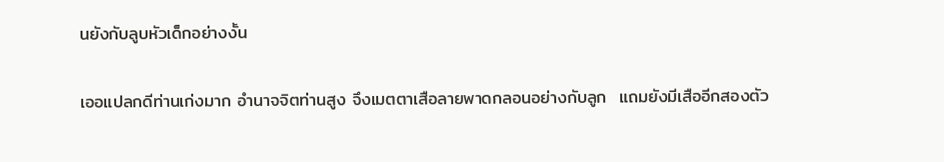นยังกับลูบหัวเด็กอย่างงั้น

เออแปลกดีท่านเก่งมาก อำนาจจิตท่านสูง จึงเมตตาเสือลายพาดกลอนอย่างกับลูก  แถมยังมีเสืออีกสองตัว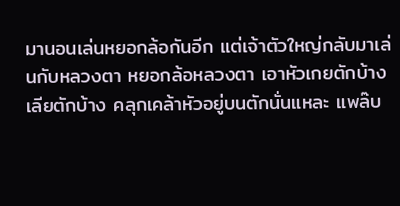มานอนเล่นหยอกล้อกันอีก แต่เจ้าตัวใหญ่กลับมาเล่นกับหลวงตา หยอกล้อหลวงตา เอาหัวเกยตักบ้าง เลียตักบ้าง คลุกเคล้าหัวอยู่บนตักนั่นแหละ แพล๊บ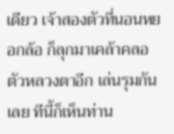เดียว เจ้าสองตัวที่นอนหยอกล้อ ก็ลุกมาเคล้าคลอตัวหลวงตาอีก เล่นรุมกันเลย ทีนี้ก็เห็นท่าน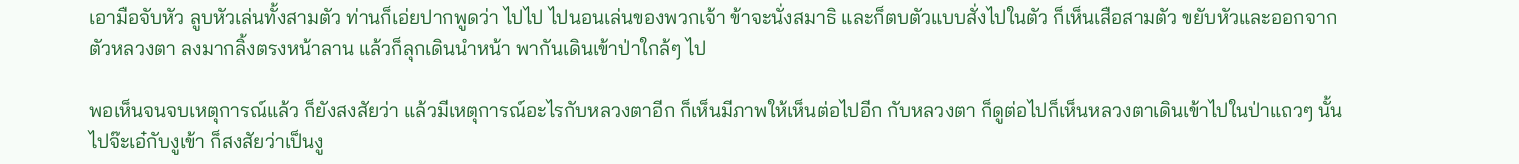เอามือจับหัว ลูบหัวเล่นทั้งสามตัว ท่านก็เอ่ยปากพูดว่า ไปไป ไปนอนเล่นของพวกเจ้า ข้าจะนั่งสมาธิ และก็ตบตัวแบบสั่งไปในตัว ก็เห็นเสือสามตัว ขยับหัวและออกจากตัวหลวงตา ลงมากลิ้งตรงหน้าลาน แล้วก็ลุกเดินนำหน้า พากันเดินเข้าป่าใกล้ๆ ไป

พอเห็นจนจบเหตุการณ์แล้ว ก็ยังสงสัยว่า แล้วมีเหตุการณ์อะไรกับหลวงตาอีก ก็เห็นมีภาพให้เห็นต่อไปอีก กับหลวงตา ก็ดูต่อไปก็เห็นหลวงตาเดินเข้าไปในป่าแถวๆ นั้น ไปจ๊ะเอ๋กับงูเข้า ก็สงสัยว่าเป็นงู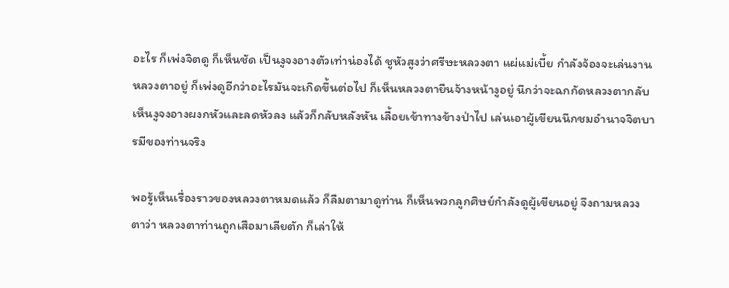อะไร ก็เพ่งจิตดู ก็เห็นชัด เป็นงูจงอางตัวเท่าน่องได้ ชูหัวสูงว่าศรีษะหลวงตา แผ่แม่เบี้ย กำลังจ้องจะเล่นงานหลวงตาอยู่ ก็เพ่งดูอีกว่าอะไรมันจะเกิดขึ้นต่อไป ก็เห็นหลวงตายืนจ้างหน้างูอยู่ นึกว่าจะฉกกัดหลวงตากลับเห็นงูจงอางผงกหัวและลดหัวลง แล้วก็กลับหลังหัน เลื้อยเข้าทางข้างป่าไป เล่นเอาผู้เขียนนึกชมอำนาจจิตบารมีของท่านจริง

พอรู้เห็นเรื่องราวของหลวงตาหมดแล้ว ก็ลืมตามาดูท่าน ก็เห็นพวกลูกศิษย์กำลังดูผู้เขียนอยู่ จึงถามหลวงตาว่า หลวงตาท่านถูกเสือมาเลียตัก ก็เล่าให้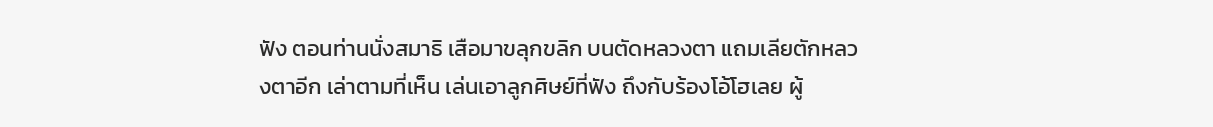ฟัง ตอนท่านนั่งสมาธิ เสือมาขลุกขลิก บนตัดหลวงตา แถมเลียตักหลวงตาอีก เล่าตามที่เห็น เล่นเอาลูกศิษย์ที่ฟัง ถึงกับร้องโอ้โฮเลย ผู้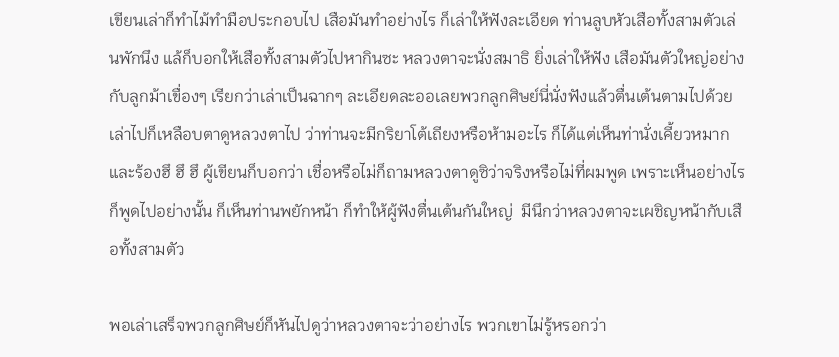เขียนเล่าก็ทำไม้ทำมือประกอบไป เสือมันทำอย่างไร ก็เล่าให้ฟังละเอียด ท่านลูบหัวเสือทั้งสามตัวเล่นพักนึง แล้ก็บอกให้เสือทั้งสามตัวไปหากินซะ หลวงตาจะนั่งสมาธิ ยิ่งเล่าให้ฟัง เสือมันตัวใหญ่อย่างกับลูกม้าเขื่องๆ เรียกว่าเล่าเป็นฉากๆ ละเอียดละออเลยพวกลูกศิษย์นี่นั่งฟังแล้วตื่นเต้นตามไปด้วย เล่าไปก็เหลือบตาดูหลวงตาไป ว่าท่านจะมีกริยาโต้เถียงหรือห้ามอะไร ก็ได้แต่เห็นท่านั่งเคี้ยวหมากและร้องฮึ ฮึ ฮึ ผู้เขียนก็บอกว่า เชื่อหรือไม่ก็ถามหลวงตาดูซิว่าจริงหรือไม่ที่ผมพูด เพราะเห็นอย่างไร ก็พูดไปอย่างนั้น ก็เห็นท่านพยักหน้า ก็ทำให้ผู้ฟังตื่นเต้นกันใหญ่  มีนึกว่าหลวงตาจะเผชิญหน้ากับเสือทั้งสามตัว

พอเล่าเสร็จพวกลูกศิษย์ก็หันไปดูว่าหลวงตาจะว่าอย่างไร พวกเขาไม่รู้หรอกว่า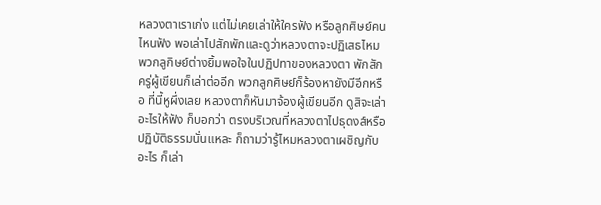หลวงตาเราเก่ง แต่ไม่เคยเล่าให้ใครฟัง หรือลูกศิษย์คนไหนฟัง พอเล่าไปสักพักและดูว่าหลวงตาจะปฏิเสธไหม พวกลูกิษย์ต่างยิ้มพอใจในปฏิปทาของหลวงตา พักสักครู่ผู้เขียนก็เล่าต่ออีก พวกลูกศิษย์ก็ร้องหายังมีอีกหรือ ที่นี้หูผึ่งเลย หลวงตาก็หันมาจ้องผู้เขียนอีก ดูสิจะเล่าอะไรให้ฟัง ก็บอกว่า ตรงบริเวณที่หลวงตาไปธุดงส์หรือปฏิบัติธรรมนั่นแหละ ก็ถามว่ารู้ไหมหลวงตาเผชิญกับอะไร ก็เล่า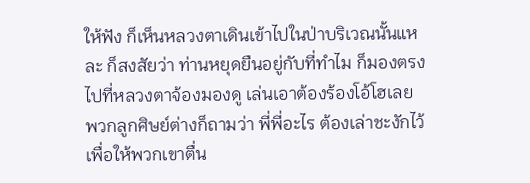ให้ฟัง ก็เห็นหลวงตาเดินเข้าไปในป่าบริเวณนั้นแหละ ก็สงสัยว่า ท่านหยุดยืนอยู่กับที่ทำไม ก็มองตรงไปที่หลวงตาจ้องมองดู เล่นเอาต้องร้องโอ้โฮเลย  พวกลูกศิษย์ต่างก็ถามว่า พี่พี่อะไร ต้องเล่าชะงักไว้เพื่อให้พวกเขาตื่น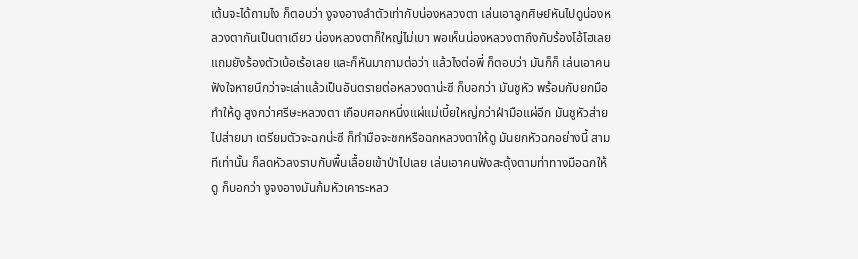เต้นจะได้ถามไง ก็ตอบว่า งูจงอางลำตัวเท่ากับน่องหลวงตา เล่นเอาลูกศิษย์หันไปดูน่องหลวงตากันเป็นตาเดียว น่องหลวงตาก็ใหญ่ไม่เบา พอเห็นน่องหลวงตาถึงกับร้องโอ้โฮเลย แถมยังร้องตัวเบ้อเร้อเลย และก็หันมาถามต่อว่า แล้วไงต่อพี่ ก็ตอบว่า มันก็ก็ เล่นเอาคนฟังใจหายนึกว่าจะเล่าแล้วเป็นอันตรายต่อหลวงตาน่ะซี ก็บอกว่า มันชูหัว พร้อมกับยกมือทำให้ดู สูงกว่าศรีษะหลวงตา เกือบศอกหนึ่งแผ่แม่เบี้ยใหญ่กว่าฝ่ามือแผ่อีก มันชูหัวส่ายไปส่ายมา เตรียมตัวจะฉกน่ะซี ก็ทำมือจะชกหรือฉกหลวงตาให้ดู มันยกหัวฉกอย่างนี้ สามทีเท่านั้น ก็ลดหัวลงราบกับพื้นเลื้อยเข้าป่าไปเลย เล่นเอาคนฟังสะดุ้งตามท่าทางมือฉกให้ดู ก็บอกว่า งูจงอางมันก้มหัวเคาระหลว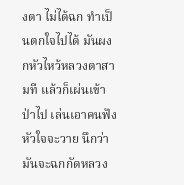งตา ไม่ได้ฉก ทำเป็นตกใจไปได้ มันผงกหัวไหว้หลวงตาสามที แล้วก็เผ่นเข้าป่าไป เล่นเอาคนฟังหัวใจจะวาย นึกว่ามันจะฉกกัดหลวง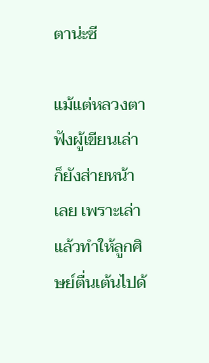ตาน่ะซี

แม้แต่หลวงตาฟังผู้เขียนเล่า ก็ยังส่ายหน้าเลย เพราะเล่าแล้วทำให้ลูกศิษย์ตื่นเต้นไปด้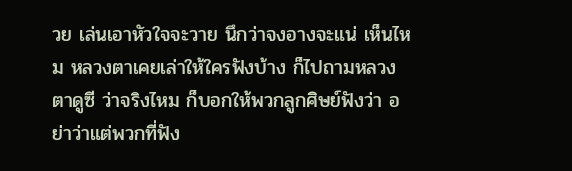วย เล่นเอาหัวใจจะวาย นึกว่าจงอางจะแน่ เห็นไหม หลวงตาเคยเล่าให้ใครฟังบ้าง ก็ไปถามหลวงตาดูซี ว่าจริงไหม ก็บอกให้พวกลูกศิษย์ฟังว่า อย่าว่าแต่พวกที่ฟัง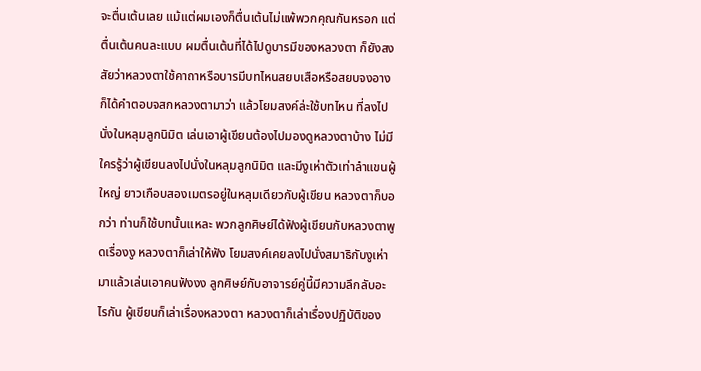จะตื่นเต้นเลย แม้แต่ผมเองก็ตื่นเต้นไม่แพ้พวกคุณกันหรอก แต่ตื่นเต้นคนละแบบ ผมตื่นเต้นที่ได้ไปดูบารมีของหลวงตา ก็ยังสงสัยว่าหลวงตาใช้คาถาหรือบารมีบทไหนสยบเสือหรือสยบจงอาง ก็ได้คำตอบจสกหลวงตามาว่า แล้วโยมสงค์ล่ะใช้บทไหน ที่ลงไปนั่งในหลุมลูกนิมิต เล่นเอาผู้เขียนต้องไปมองดูหลวงตาบ้าง ไม่มีใครรู้ว่าผู้เขียนลงไปนั่งในหลุมลูกนิมิต และมีงูเห่าตัวเท่าลำแขนผู้ใหญ่ ยาวเกือบสองเมตรอยู่ในหลุมเดียวกับผู้เขียน หลวงตาก็บอกว่า ท่านก็ใช้บทนั้นแหละ พวกลูกศิษย์ได้ฟังผู้เขียนกับหลวงตาพูดเรื่องงู หลวงตาก็เล่าให้ฟัง โยมสงค์เคยลงไปนั่งสมาธิกับงูเห่ามาแล้วเล่นเอาคนฟังงง ลูกศิษย์กับอาจารย์คู่นี้มีความลึกลับอะไรกัน ผู้เขียนก็เล่าเรื่องหลวงตา หลวงตาก็เล่าเรื่องปฏิบัติของ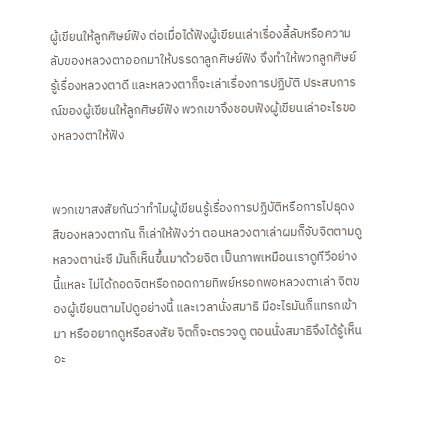ผู้เขียนให้ลูกศิษย์ฟัง ต่อเมื่อได้ฟังผู้เขียนเล่าเรื่องลี้ลับหรือความลับของหลวงตาออกมาให้บรรดาลูกศิษย์ฟัง จึงทำให้พวกลูกศิษย์รู้เรื่องหลวงตาดี และหลวงตาก็จะเล่าเรื่องการปฏิบัติ ประสบการณ์ของผู้เขียนให้ลูกศิษย์ฟัง พวกเขาจึงชอบฟังผู้เขียนเล่าอะไรของหลวงตาให้ฟัง


พวกเขาสงสัยกันว่าทำไมผู้เขียนรู้เรื่องการปฏิบัติหรือการไปธุดงสืของหลวงตากัน ก็เล่าให้ฟังว่า ตอนหลวงตาเล่าผมก็จับจิตตามดูหลวงตาน่ะซี มันก็เห็นขึ้นมาด้วยจิต เป็นภาพเหมือนเราดูทีวีอย่างนี้แหละ ไม่ได้ถอดจิตหรือถอดกายทิพย์หรอกพอหลวงตาเล่า จิตของผู้เขียนตามไปดูอย่างนี้ และเวลานั่งสมาธิ มีอะไรมันก็แทรกเข้ามา หรืออยากดูหรือสงสัย จิตก็จะตรวจดู ตอนนั่งสมาธิจึงได้รู้เห็นอะ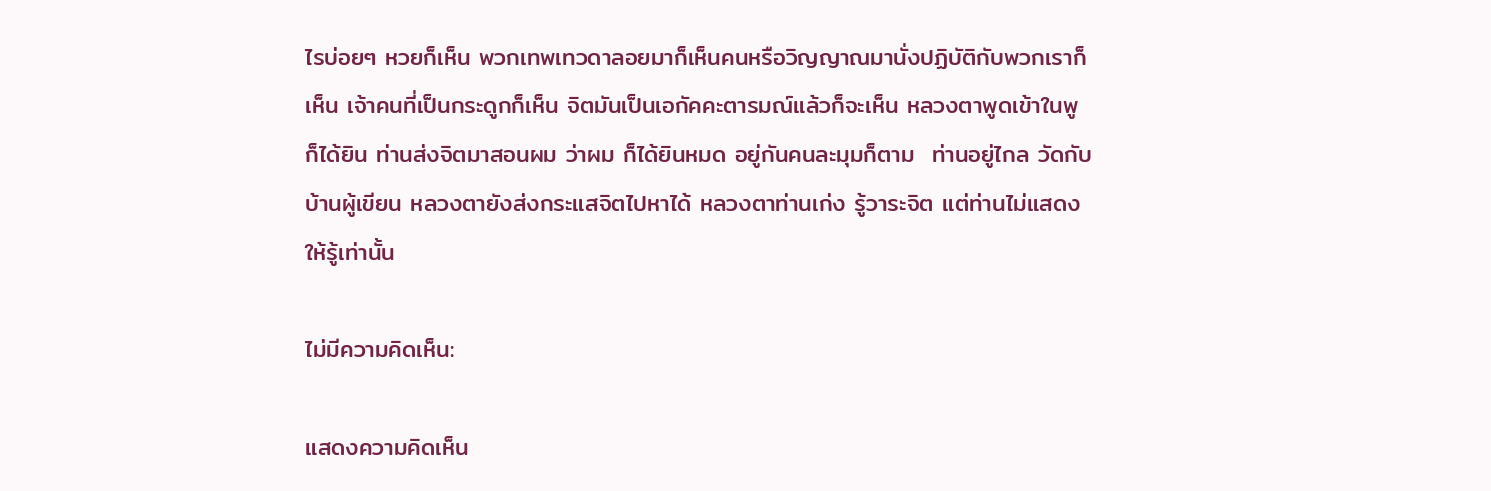ไรบ่อยๆ หวยก็เห็น พวกเทพเทวดาลอยมาก็เห็นคนหรือวิญญาณมานั่งปฏิบัติกับพวกเราก็เห็น เจ้าคนที่เป็นกระดูกก็เห็น จิตมันเป็นเอกัคคะตารมณ์แล้วก็จะเห็น หลวงตาพูดเข้าในพู ก็ได้ยิน ท่านส่งจิตมาสอนผม ว่าผม ก็ได้ยินหมด อยู่กันคนละมุมก็ตาม  ท่านอยู่ไกล วัดกับบ้านผู้เขียน หลวงตายังส่งกระแสจิตไปหาได้ หลวงตาท่านเก่ง รู้วาระจิต แต่ท่านไม่แสดงให้รู้เท่านั้น

ไม่มีความคิดเห็น:

แสดงความคิดเห็น